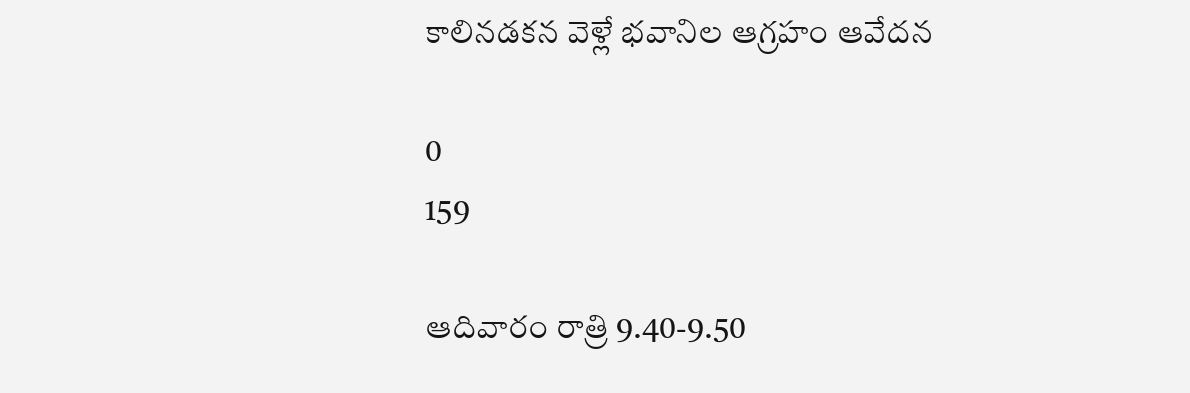కాలినడకన వెళ్లే భవానిల ఆగ్రహం ఆవేదన

0
159

ఆదివారం రాత్రి 9.40-9.50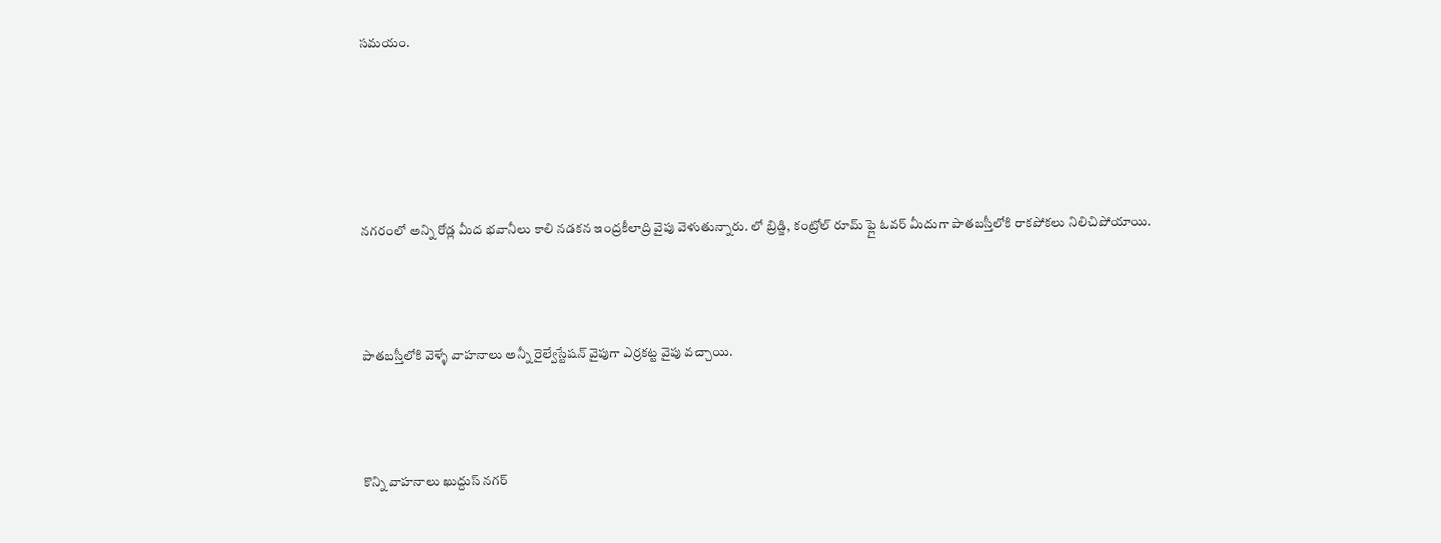సమయం.





నగరంలో అన్ని రోడ్ల మీద భవానీలు కాలి నడకన ఇంద్రకీలాద్రి వైపు వెళుతున్నారు. లో బ్రిడ్జి, కంట్రోల్ రూమ్ ఫ్లై ఓవర్ మీదుగా పాతబస్తీలోకి రాకపోకలు నిలిచిపోయాయి.



పాతబస్తీలోకి వెళ్ళే వాహనాలు అన్నీ రైల్వేస్టేషన్ వైపుగా ఎర్రకట్ట వైపు వచ్చాయి.



కొన్ని వాహనాలు ఖుద్దుస్ నగర్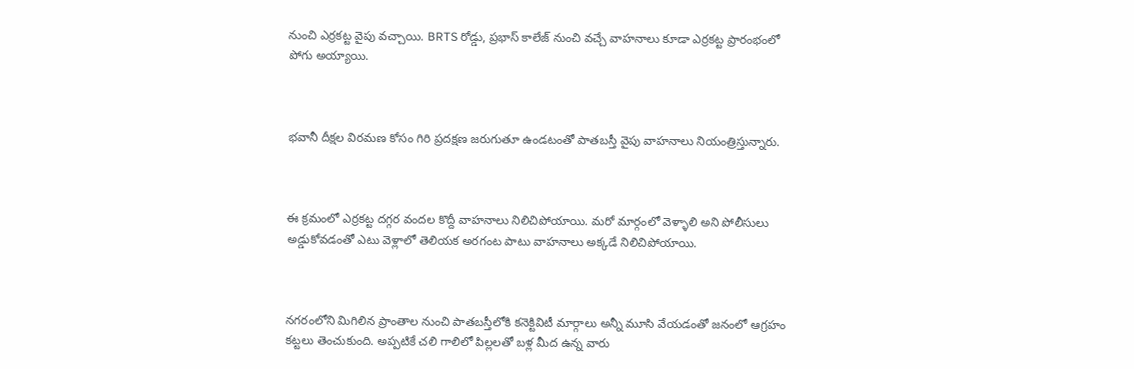నుంచి ఎర్రకట్ట వైపు వచ్చాయి. BRTS రోడ్డు, ప్రభాస్ కాలేజ్ నుంచి వచ్చే వాహనాలు కూడా ఎర్రకట్ట ప్రారంభంలో పోగు అయ్యాయి.



భవానీ దీక్షల విరమణ కోసం గిరి ప్రదక్షణ జరుగుతూ ఉండటంతో పాతబస్తీ వైపు వాహనాలు నియంత్రిస్తున్నారు.



ఈ క్రమంలో ఎర్రకట్ట దగ్గర వందల కొద్దీ వాహనాలు నిలిచిపోయాయి. మరో మార్గంలో వెళ్ళాలి అని పోలీసులు అడ్డుకోవడంతో ఎటు వెళ్లాలో తెలియక అరగంట పాటు వాహనాలు అక్కడే నిలిచిపోయాయి.



నగరంలోని మిగిలిన ప్రాంతాల నుంచి పాతబస్తీలోకి కనెక్టివిటీ మార్గాలు అన్నీ మూసి వేయడంతో జనంలో ఆగ్రహం కట్టలు తెంచుకుంది. అప్పటికే చలి గాలిలో పిల్లలతో బళ్ల మీద ఉన్న వారు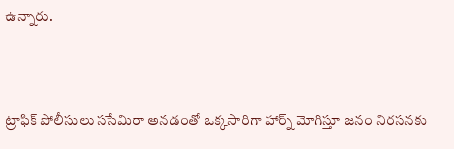ఉన్నారు.



ట్రాఫిక్ పోలీసులు ససేమిరా అనడంతో ఒక్కసారిగా హార్న్ మోగిస్తూ జనం నిరసనకు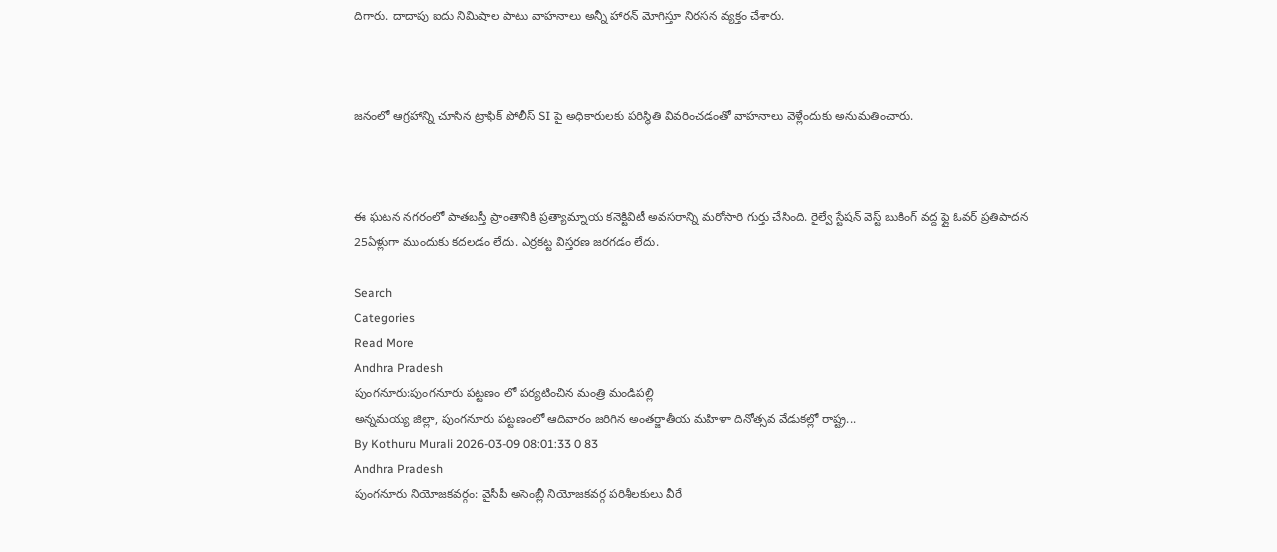దిగారు. దాదాపు ఐదు నిమిషాల పాటు వాహనాలు అన్నీ హారన్ మోగిస్తూ నిరసన వ్యక్తం చేశారు.



జనంలో ఆగ్రహాన్ని చూసిన ట్రాఫిక్ పోలీస్ SI పై అధికారులకు పరిస్థితి వివరించడంతో వాహనాలు వెళ్లేందుకు అనుమతించారు.



ఈ ఘటన నగరంలో పాతబస్తీ ప్రాంతానికి ప్రత్యామ్నాయ కనెక్టివిటీ అవసరాన్ని మరోసారి గుర్తు చేసింది. రైల్వే స్టేషన్ వెస్ట్ బుకింగ్ వద్ద ఫ్లై ఓవర్ ప్రతిపాదన 25ఏళ్లుగా ముందుకు కదలడం లేదు. ఎర్రకట్ట విస్తరణ జరగడం లేదు.

Search
Categories
Read More
Andhra Pradesh
పుంగనూరు:పుంగనూరు పట్టణం లో పర్యటించిన మంత్రి మండిపల్లి
అన్నమయ్య జిల్లా, పుంగనూరు పట్టణంలో ఆదివారం జరిగిన అంతర్జాతీయ మహిళా దినోత్సవ వేడుకల్లో రాష్ట్ర...
By Kothuru Murali 2026-03-09 08:01:33 0 83
Andhra Pradesh
పుంగనూరు నియోజకవర్గం: వైసీపీ అసెంబ్లీ నియోజకవర్గ పరిశీలకులు వీరే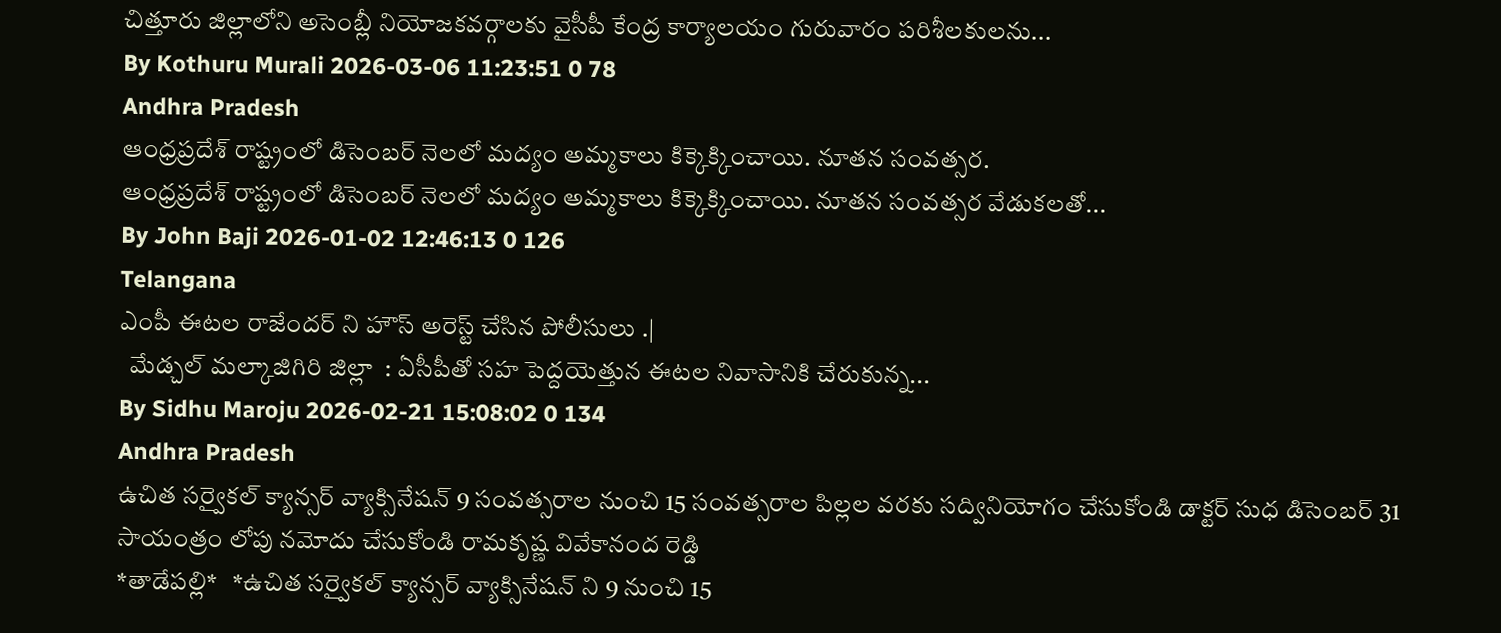చిత్తూరు జిల్లాలోని అసెంబ్లీ నియోజకవర్గాలకు వైసీపీ కేంద్ర కార్యాలయం గురువారం పరిశీలకులను...
By Kothuru Murali 2026-03-06 11:23:51 0 78
Andhra Pradesh
ఆంధ్రప్రదేశ్ రాష్ట్రంలో డిసెంబర్ నెలలో మద్యం అమ్మకాలు కిక్కెక్కించాయి. నూతన సంవత్సర.
ఆంధ్రప్రదేశ్ రాష్ట్రంలో డిసెంబర్ నెలలో మద్యం అమ్మకాలు కిక్కెక్కించాయి. నూతన సంవత్సర వేడుకలతో...
By John Baji 2026-01-02 12:46:13 0 126
Telangana
ఎంపీ ఈటల రాజేందర్ ని హౌస్ అరెస్ట్ చేసిన పోలీసులు .|
  మేడ్చల్ మల్కాజిగిరి జిల్లా  : ఏసీపీతో సహ పెద్దయెత్తున ఈటల నివాసానికి చేరుకున్న...
By Sidhu Maroju 2026-02-21 15:08:02 0 134
Andhra Pradesh
ఉచిత సర్వైకల్ క్యాన్సర్ వ్యాక్సినేషన్ 9 సంవత్సరాల నుంచి 15 సంవత్సరాల పిల్లల వరకు సద్వినియోగం చేసుకోండి డాక్టర్ సుధ డిసెంబర్ 31 సాయంత్రం లోపు నమోదు చేసుకోండి రామకృష్ణ వివేకానంద రెడ్డి
*తాడేపల్లి*   *ఉచిత సర్వైకల్ క్యాన్సర్ వ్యాక్సినేషన్ ని 9 నుంచి 15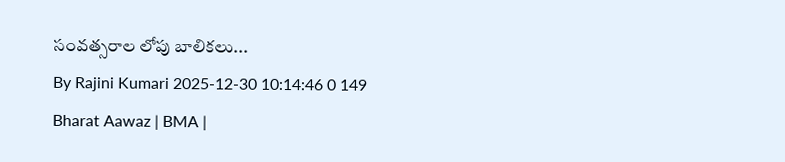సంవత్సరాల లోపు బాలికలు...
By Rajini Kumari 2025-12-30 10:14:46 0 149
Bharat Aawaz | BMA |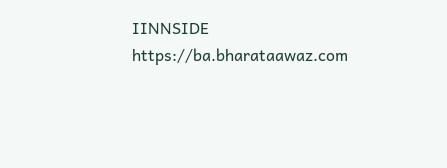IINNSIDE https://ba.bharataawaz.com